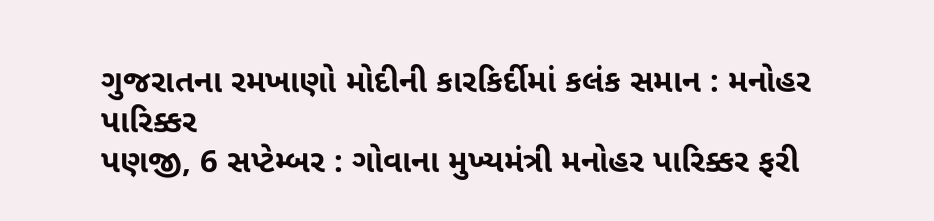ગુજરાતના રમખાણો મોદીની કારકિર્દીમાં કલંક સમાન : મનોહર પારિક્કર
પણજી, 6 સપ્ટેમ્બર : ગોવાના મુખ્યમંત્રી મનોહર પારિક્કર ફરી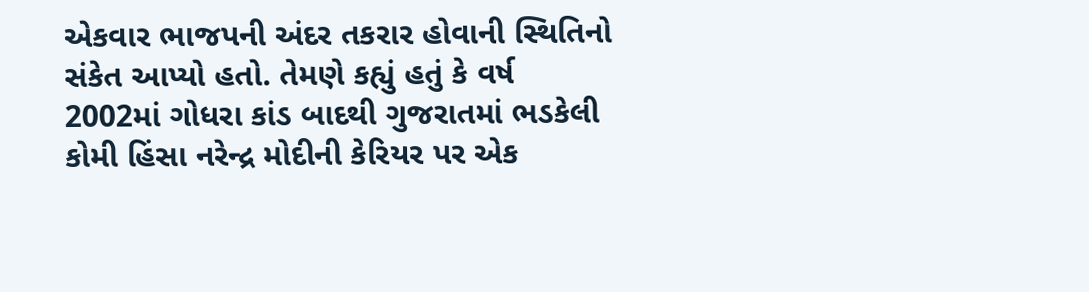એકવાર ભાજપની અંદર તકરાર હોવાની સ્થિતિનો સંકેત આપ્યો હતો. તેમણે કહ્યું હતું કે વર્ષ 2002માં ગોધરા કાંડ બાદથી ગુજરાતમાં ભડકેલી કોમી હિંસા નરેન્દ્ર મોદીની કેરિયર પર એક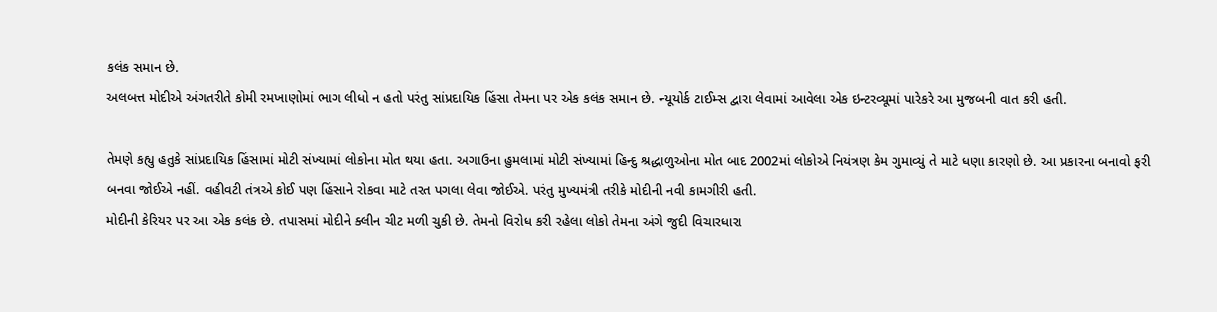કલંક સમાન છે.
અલબત્ત મોદીએ અંગતરીતે કોમી રમખાણોમાં ભાગ લીધો ન હતો પરંતુ સાંપ્રદાયિક હિંસા તેમના પર એક કલંક સમાન છે. ન્યૂયોર્ક ટાઈમ્સ દ્વારા લેવામાં આવેલા એક ઇન્ટરવ્યૂમાં પારેકરે આ મુજબની વાત કરી હતી.

તેમણે કહ્યુ હતુકે સાંપ્રદાયિક હિંસામાં મોટી સંખ્યામાં લોકોના મોત થયા હતા. અગાઉના હુમલામાં મોટી સંખ્યામાં હિન્દુ શ્રદ્ધાળુઓના મોત બાદ 2002માં લોકોએ નિયંત્રણ કેમ ગુમાવ્યું તે માટે ધણા કારણો છે. આ પ્રકારના બનાવો ફરી બનવા જોઈએ નહીં. વહીવટી તંત્રએ કોઈ પણ હિંસાને રોકવા માટે તરત પગલા લેવા જોઈએ. પરંતુ મુખ્યમંત્રી તરીકે મોદીની નવી કામગીરી હતી.
મોદીની કેરિયર પર આ એક કલંક છે. તપાસમાં મોદીને ક્લીન ચીટ મળી ચુકી છે. તેમનો વિરોધ કરી રહેલા લોકો તેમના અંગે જુદી વિચારધારા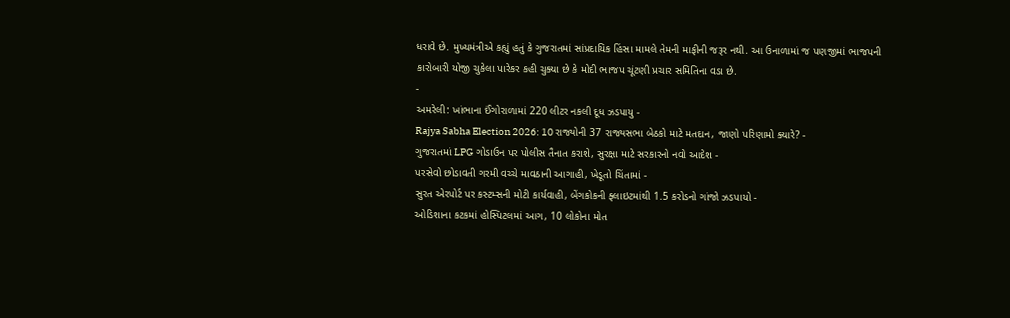ધરાવે છે. મુખ્યમંત્રીએ કહ્યું હતું કે ગુજરાતમાં સાંપ્રદાયિક હિંસા મામલે તેમની માફીની જરૂર નથી. આ ઉનાળામાં જ પણજીમાં ભાજપની કારોબારી યોજી ચુકેલા પારેકર કહી ચુક્યા છે કે મોદી ભાજપ ચૂંટણી પ્રચાર સમિતિના વડા છે.
-
અમરેલી: ખાંભાના ઈંગોરાળામાં 220 લીટર નકલી દૂધ ઝડપાયુ -
Rajya Sabha Election 2026: 10 રાજ્યોની 37 રાજ્યસભા બેઠકો માટે મતદાન, જાણો પરિણામો ક્યારે? -
ગુજરાતમાં LPG ગોડાઉન પર પોલીસ તૈનાત કરાશે, સુરક્ષા માટે સરકારનો નવો આદેશ -
પરસેવો છોડાવતી ગરમી વચ્ચે માવઠાની આગાહી, ખેડૂતો ચિંતામાં -
સુરત એરપોર્ટ પર કસ્ટમ્સની મોટી કાર્યવાહી, બેંગકોકની ફ્લાઇટમાંથી 1.5 કરોડનો ગાંજો ઝડપાયો -
ઓડિશાના કટકમાં હોસ્પિટલમાં આગ, 10 લોકોના મોત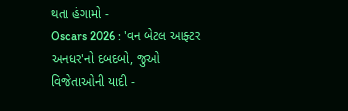થતા હંગામો -
Oscars 2026 : 'વન બેટલ આફ્ટર અનધર'નો દબદબો, જુઓ વિજેતાઓની યાદી -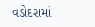વડોદરામાં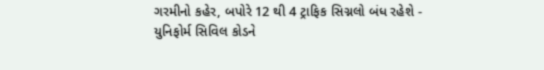ગરમીનો કહેર, બપોરે 12 થી 4 ટ્રાફિક સિગ્નલો બંધ રહેશે -
યુનિફોર્મ સિવિલ કોડને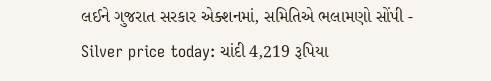લઈને ગુજરાત સરકાર એક્શનમાં, સમિતિએ ભલામણો સોંપી -
Silver price today: ચાંદી 4,219 રૂપિયા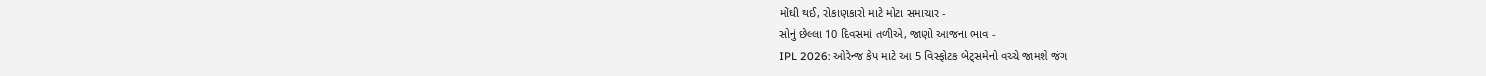મોંઘી થઈ, રોકાણકારો માટે મોટા સમાચાર -
સોનું છેલ્લા 10 દિવસમાં તળીએ, જાણો આજના ભાવ -
IPL 2026: ઓરેન્જ કેપ માટે આ 5 વિસ્ફોટક બેટ્સમેનો વચ્ચે જામશે જંગ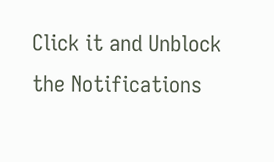Click it and Unblock the Notifications